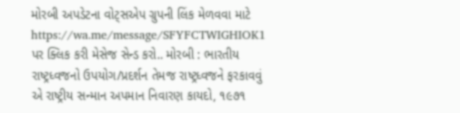મોરબી અપડેટના વોટ્સએપ ગ્રુપની લિંક મેળવવા માટે https://wa.me/message/SFYFCTWIGHIOK1 પર ક્લિક કરી મેસેજ સેન્ડ કરો.. મોરબી : ભારતીય રાષ્ટ્રધ્વજનો ઉપયોગ/પ્રદર્શન તેમજ રાષ્ટ્રધ્વજને ફરકાવવું એ રાષ્ટ્રીય સન્માન અપમાન નિવારણ કાયદો, ૧૯૭૧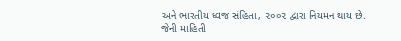અને ભારતીય ધ્વજ સંહિતા, ૨૦૦૨ દ્વારા નિયમન થાય છે. જેની માહિતી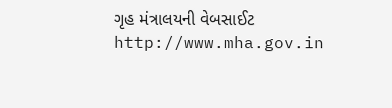ગૃહ મંત્રાલયની વેબસાઈટ http://www.mha.gov.in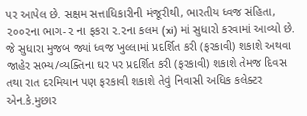પર આપેલ છે. સક્ષમ સત્તાધિકારીની મંજૂરીથી, ભારતીય ધ્વજ સંહિતા, ૨૦૦૨ના ભાગ-૨ ના ફકરા ૨.૨ના કલમ (xi) માં સુધારો કરવામાં આવ્યો છે. જે સુધારા મુજબ જ્યાં ધ્વજ ખુલ્લામાં પ્રદર્શિત કરી (ફરકાવી) શકાશે અથવા જાહેર સભ્ય/વ્યક્તિના ઘર પર પ્રદર્શિત કરી (ફરકાવી) શકાશે તેમજ દિવસ તથા રાત દરમિયાન પણ ફરકાવી શકાશે તેવું નિવાસી અધિક કલેક્ટર એન.કે.મુછાર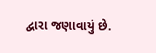દ્વારા જણાવાયું છે.